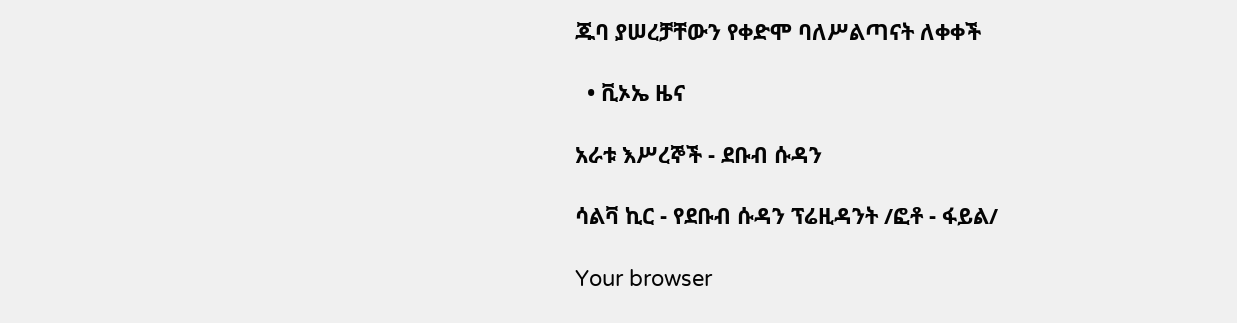ጁባ ያሠረቻቸውን የቀድሞ ባለሥልጣናት ለቀቀች

  • ቪኦኤ ዜና

አራቱ እሥረኞች - ደቡብ ሱዳን

ሳልቫ ኪር - የደቡብ ሱዳን ፕሬዚዳንት /ፎቶ - ፋይል/

Your browser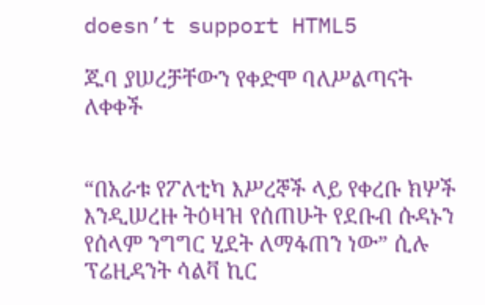doesn’t support HTML5

ጁባ ያሠረቻቸውን የቀድሞ ባለሥልጣናት ለቀቀች


“በአራቱ የፖለቲካ እሥረኞች ላይ የቀረቡ ክሦች እንዲሠረዙ ትዕዛዝ የሰጠሁት የደቡብ ሱዳኑን የሰላም ንግግር ሂደት ለማፋጠን ነው” ሲሉ ፕሬዚዳንት ሳልቫ ኪር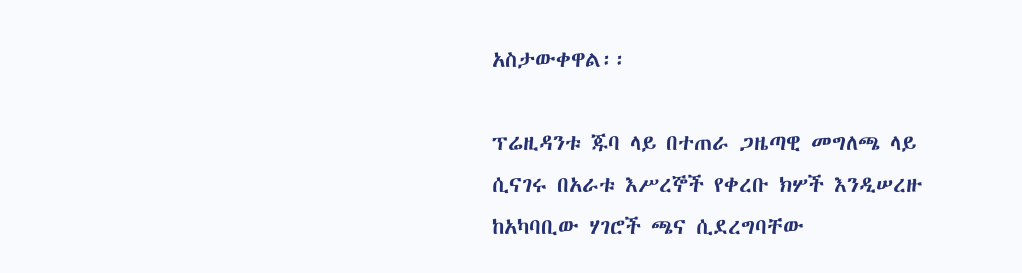አስታውቀዋል፡፡

ፕሬዚዳንቱ ጁባ ላይ በተጠራ ጋዜጣዊ መግለጫ ላይ ሲናገሩ በአራቱ እሥረኞች የቀረቡ ክሦች እንዲሠረዙ ከአካባቢው ሃገሮች ጫና ሲደረግባቸው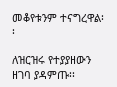መቆየቱንም ተናግረዋል፡፡

ለዝርዝሩ የተያያዘውን ዘገባ ያዳምጡ፡፡